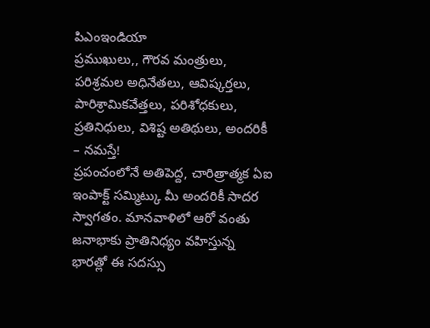పిఎంఇండియా
ప్రముఖులు,, గౌరవ మంత్రులు, పరిశ్రమల అధినేతలు, ఆవిష్కర్తలు, పారిశ్రామికవేత్తలు, పరిశోధకులు, ప్రతినిధులు, విశిష్ట అతిథులు, అందరికీ – నమస్తే!
ప్రపంచంలోనే అతిపెద్ద, చారిత్రాత్మక ఏఐ ఇంపాక్ట్ సమ్మిట్కు మీ అందరికీ సాదర స్వాగతం. మానవాళిలో ఆరో వంతు జనాభాకు ప్రాతినిధ్యం వహిస్తున్న భారత్లో ఈ సదస్సు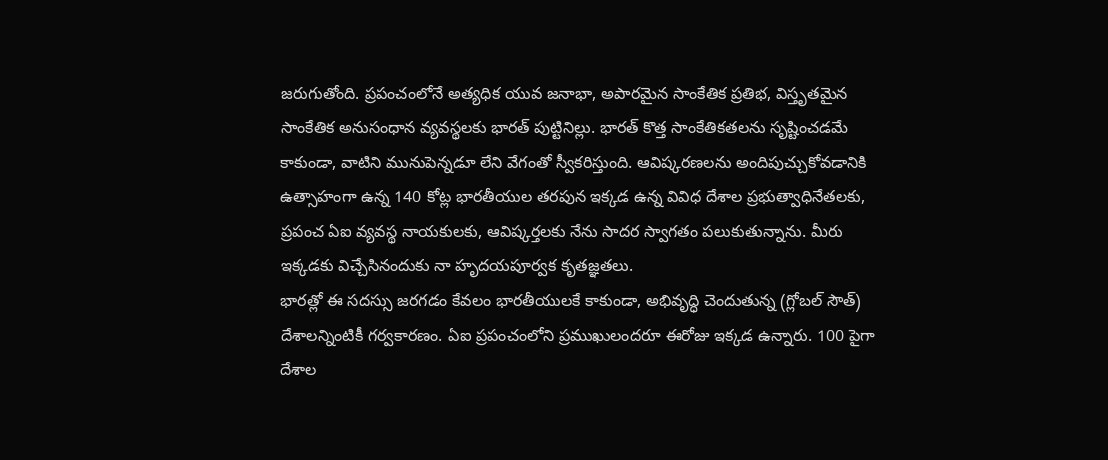జరుగుతోంది. ప్రపంచంలోనే అత్యధిక యువ జనాభా, అపారమైన సాంకేతిక ప్రతిభ, విస్తృతమైన సాంకేతిక అనుసంధాన వ్యవస్థలకు భారత్ పుట్టినిల్లు. భారత్ కొత్త సాంకేతికతలను సృష్టించడమే కాకుండా, వాటిని మునుపెన్నడూ లేని వేగంతో స్వీకరిస్తుంది. ఆవిష్కరణలను అందిపుచ్చుకోవడానికి ఉత్సాహంగా ఉన్న 140 కోట్ల భారతీయుల తరపున ఇక్కడ ఉన్న వివిధ దేశాల ప్రభుత్వాధినేతలకు, ప్రపంచ ఏఐ వ్యవస్థ నాయకులకు, ఆవిష్కర్తలకు నేను సాదర స్వాగతం పలుకుతున్నాను. మీరు ఇక్కడకు విచ్చేసినందుకు నా హృదయపూర్వక కృతజ్ఞతలు.
భారత్లో ఈ సదస్సు జరగడం కేవలం భారతీయులకే కాకుండా, అభివృద్ధి చెందుతున్న (గ్లోబల్ సౌత్) దేశాలన్నింటికీ గర్వకారణం. ఏఐ ప్రపంచంలోని ప్రముఖులందరూ ఈరోజు ఇక్కడ ఉన్నారు. 100 పైగా దేశాల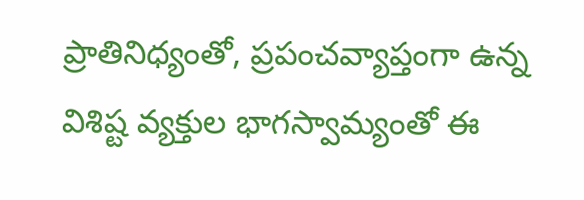ప్రాతినిధ్యంతో, ప్రపంచవ్యాప్తంగా ఉన్న విశిష్ట వ్యక్తుల భాగస్వామ్యంతో ఈ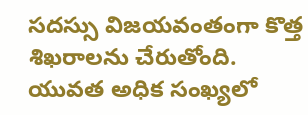సదస్సు విజయవంతంగా కొత్త శిఖరాలను చేరుతోంది. యువత అధిక సంఖ్యలో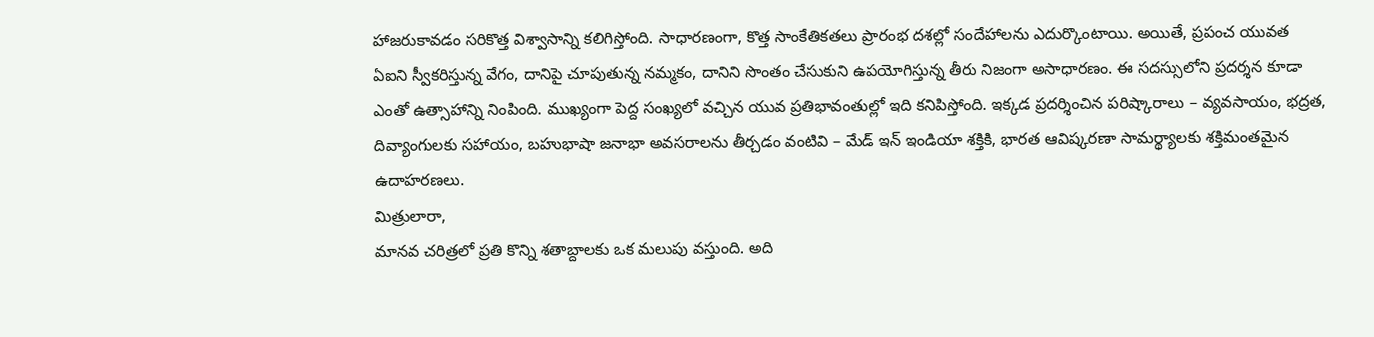హాజరుకావడం సరికొత్త విశ్వాసాన్ని కలిగిస్తోంది. సాధారణంగా, కొత్త సాంకేతికతలు ప్రారంభ దశల్లో సందేహాలను ఎదుర్కొంటాయి. అయితే, ప్రపంచ యువత ఏఐని స్వీకరిస్తున్న వేగం, దానిపై చూపుతున్న నమ్మకం, దానిని సొంతం చేసుకుని ఉపయోగిస్తున్న తీరు నిజంగా అసాధారణం. ఈ సదస్సులోని ప్రదర్శన కూడా ఎంతో ఉత్సాహాన్ని నింపింది. ముఖ్యంగా పెద్ద సంఖ్యలో వచ్చిన యువ ప్రతిభావంతుల్లో ఇది కనిపిస్తోంది. ఇక్కడ ప్రదర్శించిన పరిష్కారాలు – వ్యవసాయం, భద్రత, దివ్యాంగులకు సహాయం, బహుభాషా జనాభా అవసరాలను తీర్చడం వంటివి – మేడ్ ఇన్ ఇండియా శక్తికి, భారత ఆవిష్కరణా సామర్థ్యాలకు శక్తిమంతమైన ఉదాహరణలు.
మిత్రులారా,
మానవ చరిత్రలో ప్రతి కొన్ని శతాబ్దాలకు ఒక మలుపు వస్తుంది. అది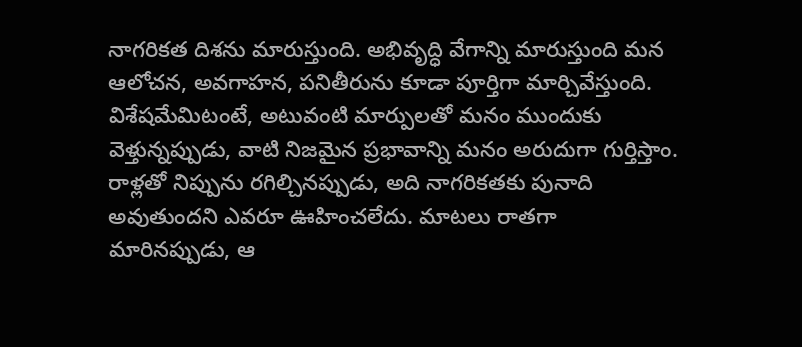నాగరికత దిశను మారుస్తుంది. అభివృద్ధి వేగాన్ని మారుస్తుంది మన ఆలోచన, అవగాహన, పనితీరును కూడా పూర్తిగా మార్చివేస్తుంది. విశేషమేమిటంటే, అటువంటి మార్పులతో మనం ముందుకు వెళ్తున్నప్పుడు, వాటి నిజమైన ప్రభావాన్ని మనం అరుదుగా గుర్తిస్తాం. రాళ్లతో నిప్పును రగిల్చినప్పుడు, అది నాగరికతకు పునాది అవుతుందని ఎవరూ ఊహించలేదు. మాటలు రాతగా మారినప్పుడు, ఆ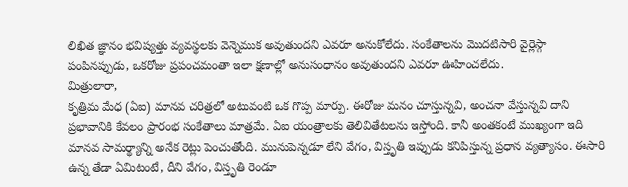లిఖిత జ్ఞానం భవిష్యత్తు వ్యవస్థలకు వెన్నెముక అవుతుందని ఎవరూ అనుకోలేదు. సంకేతాలను మొదటిసారి వైర్లెస్గా పంపినప్పుడు, ఒకరోజు ప్రపంచమంతా ఇలా క్షణాల్లో అనుసంధానం అవుతుందని ఎవరూ ఊహించలేదు.
మిత్రులారా,
కృత్రిమ మేధ (ఏఐ) మానవ చరిత్రలో అటువంటి ఒక గొప్ప మార్పు. ఈరోజు మనం చూస్తున్నవి, అంచనా వేస్తున్నవి దాని ప్రభావానికి కేవలం ప్రారంభ సంకేతాలు మాత్రమే. ఏఐ యంత్రాలకు తెలివితేటలను ఇస్తోంది. కానీ అంతకంటే ముఖ్యంగా ఇది మానవ సామర్థ్యాన్ని అనేక రెట్లు పెంచుతోంది. మునుపెన్నడూ లేని వేగం, విస్తృతి ఇప్పుడు కనిపిస్తున్న ప్రధాన వ్యత్యాసం. ఈసారి ఉన్న తేడా ఏమిటంటే, దీని వేగం, విస్తృతి రెండూ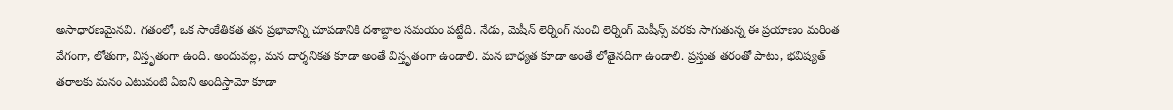అసాధారణమైనవి. గతంలో, ఒక సాంకేతికత తన ప్రభావాన్ని చూపడానికి దశాబ్దాల సమయం పట్టేది. నేడు, మెషీన్ లెర్నింగ్ నుంచి లెర్నింగ్ మెషీన్స్ వరకు సాగుతున్న ఈ ప్రయాణం మరింత వేగంగా, లోతుగా, విస్తృతంగా ఉంది. అందువల్ల, మన దార్శనికత కూడా అంతే విస్తృతంగా ఉండాలి. మన బాధ్యత కూడా అంతే లోతైనదిగా ఉండాలి. ప్రస్తుత తరంతో పాటు, భవిష్యత్ తరాలకు మనం ఎటువంటి ఏఐని అందిస్తామో కూడా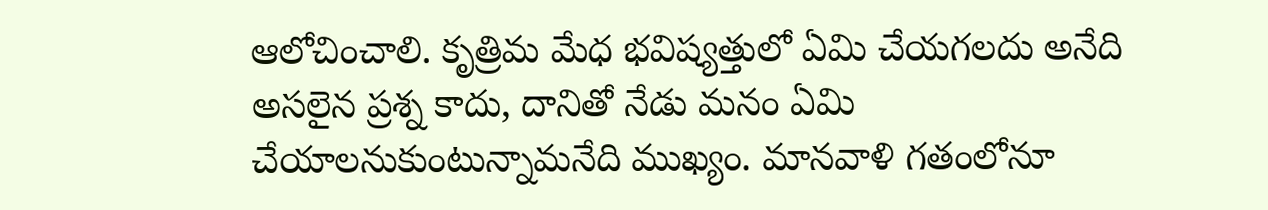ఆలోచించాలి. కృత్రిమ మేధ భవిష్యత్తులో ఏమి చేయగలదు అనేది అసలైన ప్రశ్న కాదు, దానితో నేడు మనం ఏమి చేయాలనుకుంటున్నామనేది ముఖ్యం. మానవాళి గతంలోనూ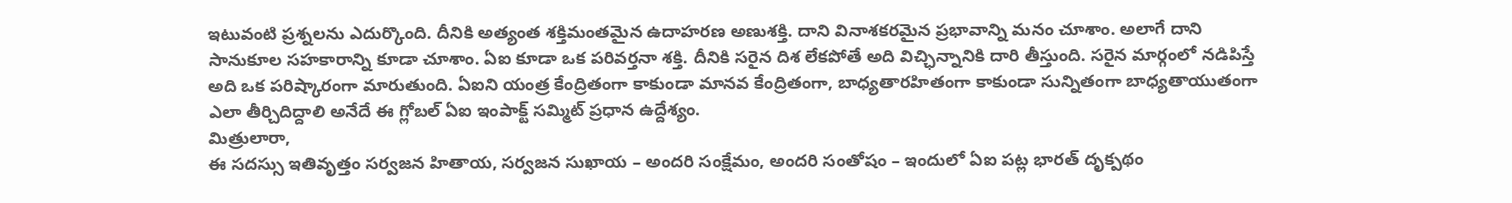ఇటువంటి ప్రశ్నలను ఎదుర్కొంది. దీనికి అత్యంత శక్తిమంతమైన ఉదాహరణ అణుశక్తి. దాని వినాశకరమైన ప్రభావాన్ని మనం చూశాం. అలాగే దాని సానుకూల సహకారాన్ని కూడా చూశాం. ఏఐ కూడా ఒక పరివర్తనా శక్తి. దీనికి సరైన దిశ లేకపోతే అది విచ్ఛిన్నానికి దారి తీస్తుంది. సరైన మార్గంలో నడిపిస్తే అది ఒక పరిష్కారంగా మారుతుంది. ఏఐని యంత్ర కేంద్రితంగా కాకుండా మానవ కేంద్రితంగా, బాధ్యతారహితంగా కాకుండా సున్నితంగా బాధ్యతాయుతంగా ఎలా తీర్చిదిద్దాలి అనేదే ఈ గ్లోబల్ ఏఐ ఇంపాక్ట్ సమ్మిట్ ప్రధాన ఉద్దేశ్యం.
మిత్రులారా,
ఈ సదస్సు ఇతివృత్తం సర్వజన హితాయ, సర్వజన సుఖాయ – అందరి సంక్షేమం, అందరి సంతోషం – ఇందులో ఏఐ పట్ల భారత్ దృక్పథం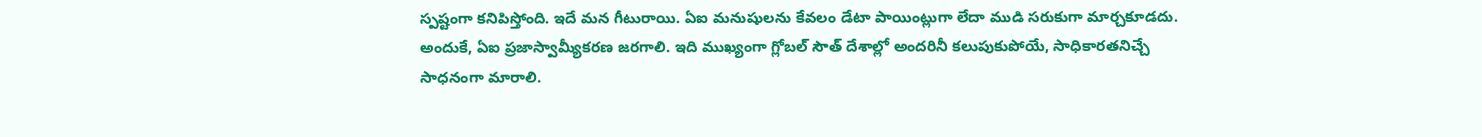స్పష్టంగా కనిపిస్తోంది. ఇదే మన గీటురాయి. ఏఐ మనుషులను కేవలం డేటా పాయింట్లుగా లేదా ముడి సరుకుగా మార్చకూడదు. అందుకే, ఏఐ ప్రజాస్వామ్యీకరణ జరగాలి. ఇది ముఖ్యంగా గ్లోబల్ సౌత్ దేశాల్లో అందరినీ కలుపుకుపోయే, సాధికారతనిచ్చే సాధనంగా మారాలి.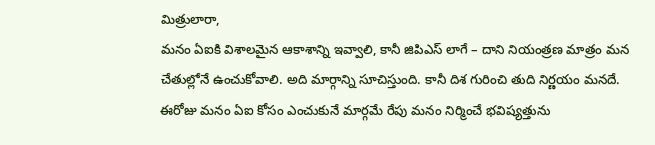మిత్రులారా,
మనం ఏఐకి విశాలమైన ఆకాశాన్ని ఇవ్వాలి, కానీ జిపిఎస్ లాగే – దాని నియంత్రణ మాత్రం మన చేతుల్లోనే ఉంచుకోవాలి. అది మార్గాన్ని సూచిస్తుంది. కానీ దిశ గురించి తుది నిర్ణయం మనదే. ఈరోజు మనం ఏఐ కోసం ఎంచుకునే మార్గమే రేపు మనం నిర్మించే భవిష్యత్తును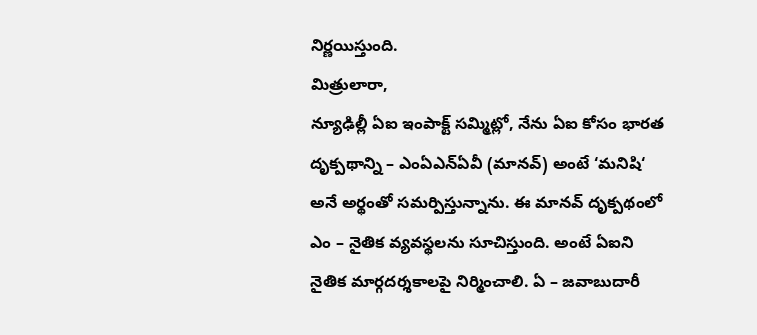నిర్ణయిస్తుంది.
మిత్రులారా,
న్యూఢిల్లీ ఏఐ ఇంపాక్ట్ సమ్మిట్లో, నేను ఏఐ కోసం భారత దృక్పథాన్ని – ఎంఏఎన్ఏవీ (మానవ్) అంటే ‘మనిషి‘ అనే అర్థంతో సమర్పిస్తున్నాను. ఈ మానవ్ దృక్పథంలో ఎం – నైతిక వ్యవస్థలను సూచిస్తుంది. అంటే ఏఐని నైతిక మార్గదర్శకాలపై నిర్మించాలి. ఏ – జవాబుదారీ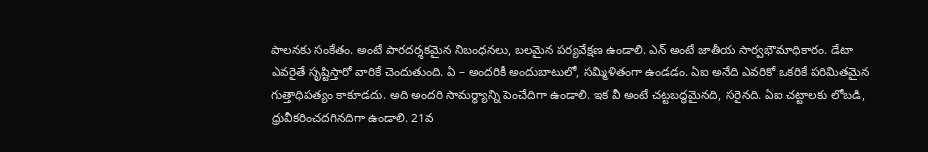పాలనకు సంకేతం. అంటే పారదర్శకమైన నిబంధనలు, బలమైన పర్యవేక్షణ ఉండాలి. ఎన్ అంటే జాతీయ సార్వభౌమాధికారం. డేటా ఎవరైతే సృష్టిస్తారో వారికే చెందుతుంది. ఏ – అందరికీ అందుబాటులో, సమ్మిళితంగా ఉండడం. ఏఐ అనేది ఎవరికో ఒకరికే పరిమితమైన గుత్తాధిపత్యం కాకూడదు. అది అందరి సామర్థ్యాన్ని పెంచేదిగా ఉండాలి. ఇక వీ అంటే చట్టబద్ధమైనది, సరైనది. ఏఐ చట్టాలకు లోబడి, ధ్రువీకరించదగినదిగా ఉండాలి. 21వ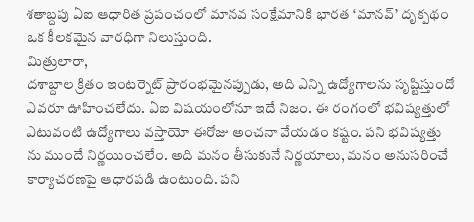శతాబ్దపు ఏఐ ఆధారిత ప్రపంచంలో మానవ సంక్షేమానికి భారత ‘మానవ్’ దృక్పథం ఒక కీలకమైన వారధిగా నిలుస్తుంది.
మిత్రులారా,
దశాబ్దాల క్రితం ఇంటర్నెట్ ప్రారంభమైనప్పుడు, అది ఎన్ని ఉద్యోగాలను సృష్టిస్తుందో ఎవరూ ఊహించలేదు. ఏఐ విషయంలోనూ ఇదే నిజం. ఈ రంగంలో భవిష్యత్తులో ఎటువంటి ఉద్యోగాలు వస్తాయో ఈరోజు అంచనా వేయడం కష్టం. పని భవిష్యత్తు ను ముందే నిర్ణయించలేం. అది మనం తీసుకునే నిర్ణయాలు, మనం అనుసరించే కార్యాచరణపై ఆధారపడి ఉంటుంది. పని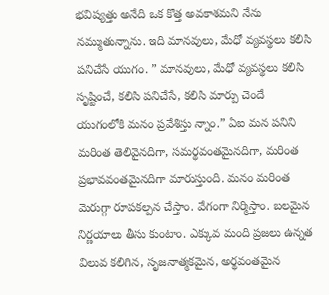భవిష్యత్తు అనేది ఒక కొత్త అవకాశమని నేను నమ్ముతున్నాను. ఇది మానవులు, మేధో వ్యవస్థలు కలిసి పనిచేసే యుగం. ” మానవులు, మేధో వ్యవస్థలు కలిసి సృష్టించే, కలిసి పనిచేసే, కలిసి మార్పు చెందే యుగంలోకి మనం ప్రవేశిస్తు న్నాం.” ఏఐ మన పనిని మరింత తెలివైనదిగా, సమర్థవంతమైనదిగా, మరింత ప్రభావవంతమైనదిగా మారుస్తుంది. మనం మరింత మెరుగ్గా రూపకల్పన చేస్తాం. వేగంగా నిర్మిస్తాం. బలమైన నిర్ణయాలు తీసు కుంటాం. ఎక్కువ మంది ప్రజలు ఉన్నత విలువ కలిగిన, సృజనాత్మకమైన, అర్థవంతమైన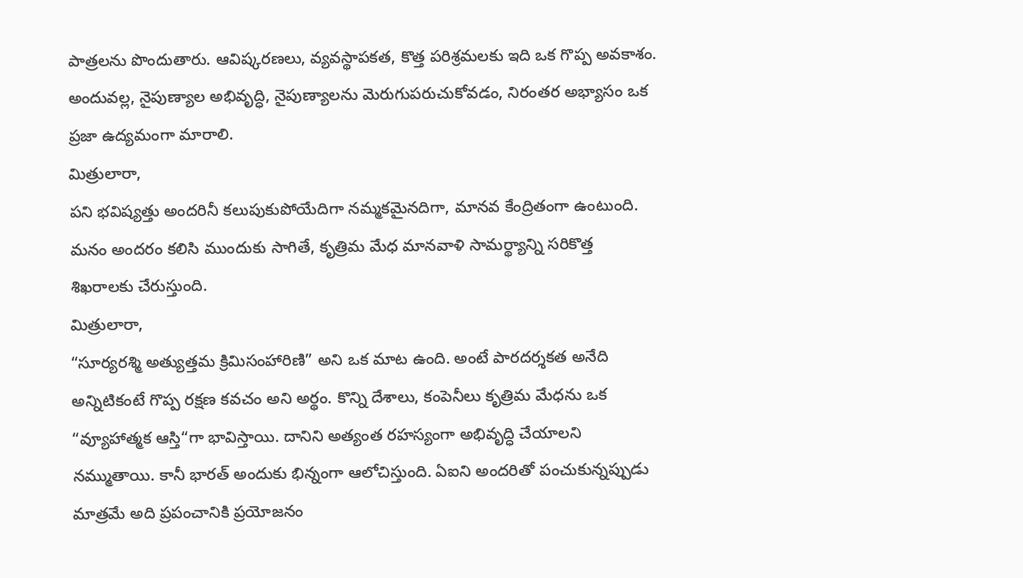పాత్రలను పొందుతారు. ఆవిష్కరణలు, వ్యవస్థాపకత, కొత్త పరిశ్రమలకు ఇది ఒక గొప్ప అవకాశం. అందువల్ల, నైపుణ్యాల అభివృద్ధి, నైపుణ్యాలను మెరుగుపరుచుకోవడం, నిరంతర అభ్యాసం ఒక ప్రజా ఉద్యమంగా మారాలి.
మిత్రులారా,
పని భవిష్యత్తు అందరినీ కలుపుకుపోయేదిగా నమ్మకమైనదిగా, మానవ కేంద్రితంగా ఉంటుంది. మనం అందరం కలిసి ముందుకు సాగితే, కృత్రిమ మేధ మానవాళి సామర్థ్యాన్ని సరికొత్త శిఖరాలకు చేరుస్తుంది.
మిత్రులారా,
“సూర్యరశ్మి అత్యుత్తమ క్రిమిసంహారిణి” అని ఒక మాట ఉంది. అంటే పారదర్శకత అనేది అన్నిటికంటే గొప్ప రక్షణ కవచం అని అర్థం. కొన్ని దేశాలు, కంపెనీలు కృత్రిమ మేధను ఒక “వ్యూహాత్మక ఆస్తి“గా భావిస్తాయి. దానిని అత్యంత రహస్యంగా అభివృద్ధి చేయాలని నమ్ముతాయి. కానీ భారత్ అందుకు భిన్నంగా ఆలోచిస్తుంది. ఏఐని అందరితో పంచుకున్నప్పుడు మాత్రమే అది ప్రపంచానికి ప్రయోజనం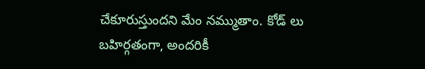చేకూరుస్తుందని మేం నమ్ముతాం. కోడ్ లు బహిర్గతంగా, అందరికీ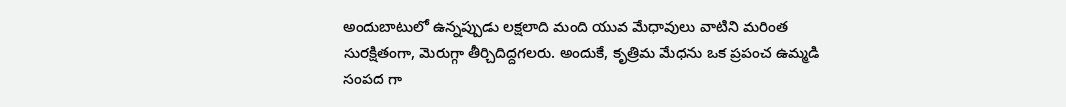అందుబాటులో ఉన్నప్పుడు లక్షలాది మంది యువ మేధావులు వాటిని మరింత సురక్షితంగా, మెరుగ్గా తీర్చిదిద్దగలరు. అందుకే, కృత్రిమ మేధను ఒక ప్రపంచ ఉమ్మడి సంపద గా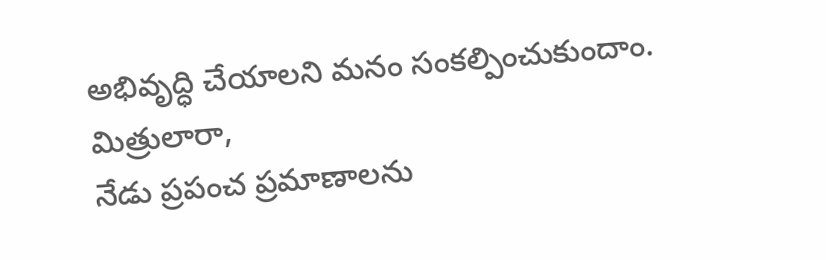అభివృద్ధి చేయాలని మనం సంకల్పించుకుందాం.
మిత్రులారా,
నేడు ప్రపంచ ప్రమాణాలను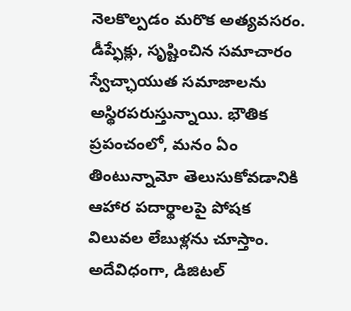నెలకొల్పడం మరొక అత్యవసరం. డీప్ఫేక్లు, సృష్టించిన సమాచారం స్వేచ్ఛాయుత సమాజాలను అస్థిరపరుస్తున్నాయి. భౌతిక ప్రపంచంలో, మనం ఏం తింటున్నామో తెలుసుకోవడానికి ఆహార పదార్థాలపై పోషక విలువల లేబుళ్లను చూస్తాం. అదేవిధంగా, డిజిటల్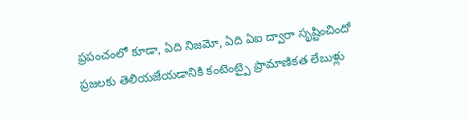ప్రపంచంలో కూడా, ఏది నిజమో, ఏది ఏఐ ద్వారా సృష్టించిందో ప్రజలకు తెలియజేయడానికి కంటెంట్పై ప్రామాణికత లేబుళ్లు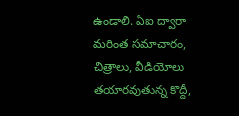ఉండాలి. ఏఐ ద్వారా మరింత సమాచారం, చిత్రాలు, వీడియోలు తయారవుతున్న కొద్దీ,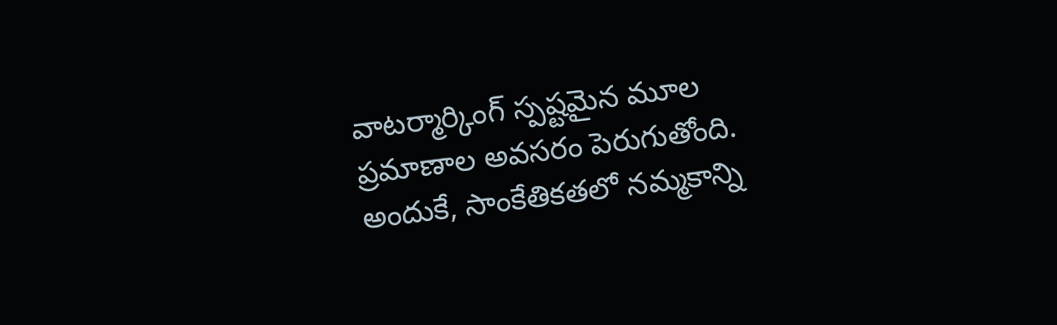వాటర్మార్కింగ్ స్పష్టమైన మూల ప్రమాణాల అవసరం పెరుగుతోంది. అందుకే, సాంకేతికతలో నమ్మకాన్ని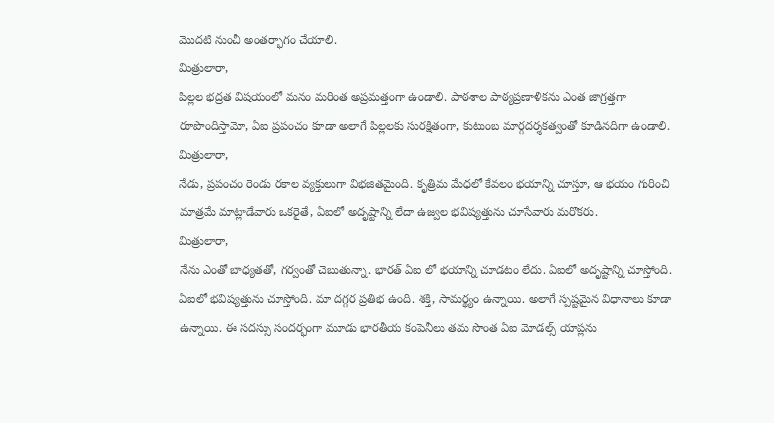మొదటి నుంచీ అంతర్భాగం చేయాలి.
మిత్రులారా,
పిల్లల భద్రత విషయంలో మనం మరింత అప్రమత్తంగా ఉండాలి. పాఠశాల పాఠ్యప్రణాళికను ఎంత జాగ్రత్తగా రూపొందిస్తామో, ఏఐ ప్రపంచం కూడా అలాగే పిల్లలకు సురక్షితంగా, కుటుంబ మార్గదర్శకత్వంతో కూడినదిగా ఉండాలి.
మిత్రులారా,
నేడు, ప్రపంచం రెండు రకాల వ్యక్తులుగా విభజితమైంది. కృత్రిమ మేధలో కేవలం భయాన్ని చూస్తూ, ఆ భయం గురించి మాత్రమే మాట్లాడేవారు ఒకరైతే, ఏఐలో అదృష్టాన్ని లేదా ఉజ్వల భవిష్యత్తును చూసేవారు మరొకరు.
మిత్రులారా,
నేను ఎంతో బాధ్యతతో, గర్వంతో చెబుతున్నా. భారత్ ఏఐ లో భయాన్ని చూడటం లేదు. ఏఐలో అదృష్టాన్ని చూస్తోంది. ఏఐలో భవిష్యత్తును చూస్తోంది. మా దగ్గర ప్రతిభ ఉంది. శక్తి, సామర్థ్యం ఉన్నాయి. అలాగే స్పష్టమైన విధానాలు కూడా ఉన్నాయి. ఈ సదస్సు సందర్భంగా మూడు భారతీయ కంపెనీలు తమ సొంత ఏఐ మోడల్స్ యాప్లను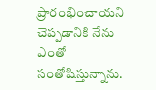ప్రారంభించాయని చెప్పడానికి నేను ఎంతో సంతోషిస్తున్నాను.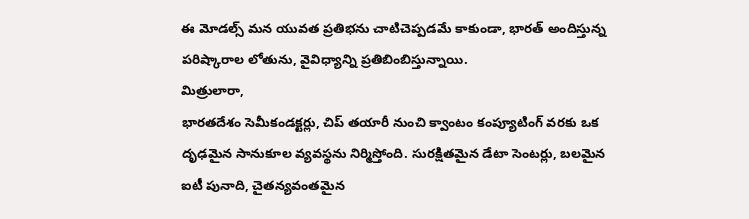ఈ మోడల్స్ మన యువత ప్రతిభను చాటిచెప్పడమే కాకుండా, భారత్ అందిస్తున్న పరిష్కారాల లోతును, వైవిధ్యాన్ని ప్రతిబింబిస్తున్నాయి.
మిత్రులారా,
భారతదేశం సెమీకండక్టర్లు, చిప్ తయారీ నుంచి క్వాంటం కంప్యూటింగ్ వరకు ఒక దృఢమైన సానుకూల వ్యవస్థను నిర్మిస్తోంది. సురక్షితమైన డేటా సెంటర్లు, బలమైన ఐటీ పునాది, చైతన్యవంతమైన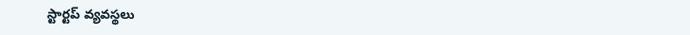స్టార్టప్ వ్యవస్థలు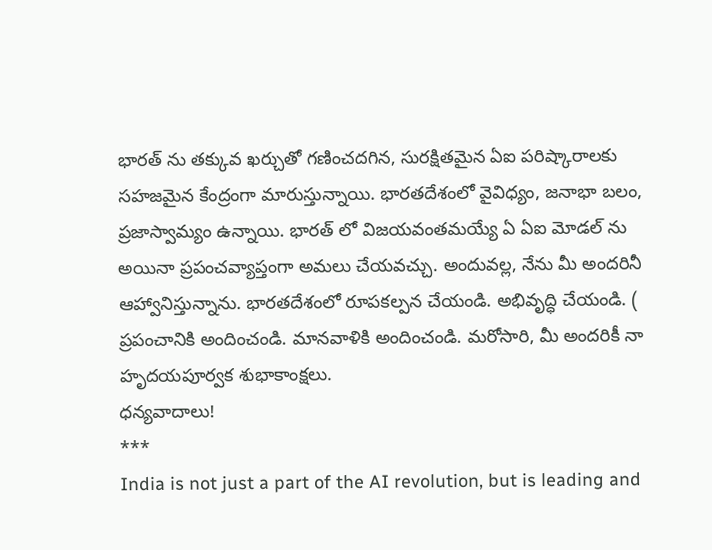భారత్ ను తక్కువ ఖర్చుతో గణించదగిన, సురక్షితమైన ఏఐ పరిష్కారాలకు సహజమైన కేంద్రంగా మారుస్తున్నాయి. భారతదేశంలో వైవిధ్యం, జనాభా బలం, ప్రజాస్వామ్యం ఉన్నాయి. భారత్ లో విజయవంతమయ్యే ఏ ఏఐ మోడల్ ను అయినా ప్రపంచవ్యాప్తంగా అమలు చేయవచ్చు. అందువల్ల, నేను మీ అందరినీ ఆహ్వానిస్తున్నాను. భారతదేశంలో రూపకల్పన చేయండి. అభివృద్ధి చేయండి. ( ప్రపంచానికి అందించండి. మానవాళికి అందించండి. మరోసారి, మీ అందరికీ నా హృదయపూర్వక శుభాకాంక్షలు.
ధన్యవాదాలు!
***
India is not just a part of the AI revolution, but is leading and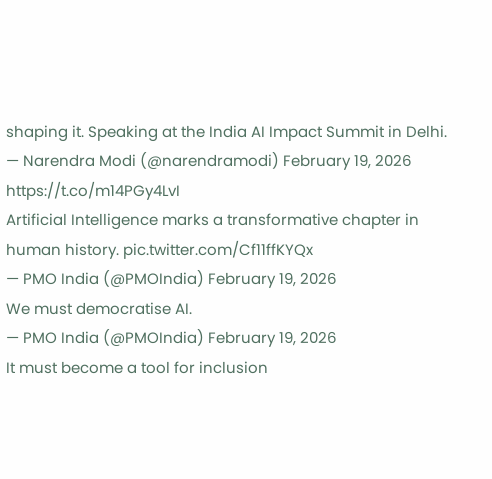shaping it. Speaking at the India AI Impact Summit in Delhi.
— Narendra Modi (@narendramodi) February 19, 2026
https://t.co/m14PGy4LvI
Artificial Intelligence marks a transformative chapter in human history. pic.twitter.com/Cf11ffKYQx
— PMO India (@PMOIndia) February 19, 2026
We must democratise AI.
— PMO India (@PMOIndia) February 19, 2026
It must become a tool for inclusion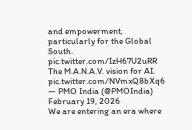and empowerment, particularly for the Global South. pic.twitter.com/IzH67U2uRR
The M.A.N.A.V. vision for AI. pic.twitter.com/NVmxQ8bXq6
— PMO India (@PMOIndia) February 19, 2026
We are entering an era where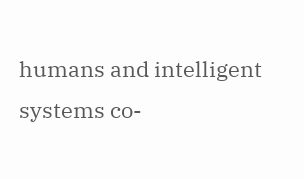humans and intelligent systems co-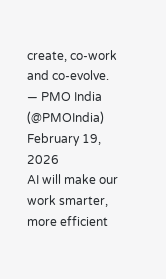create, co-work and co-evolve.
— PMO India (@PMOIndia) February 19, 2026
AI will make our work smarter, more efficient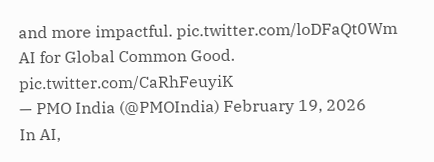and more impactful. pic.twitter.com/loDFaQt0Wm
AI for Global Common Good. pic.twitter.com/CaRhFeuyiK
— PMO India (@PMOIndia) February 19, 2026
In AI,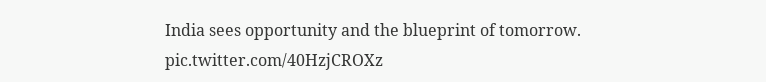India sees opportunity and the blueprint of tomorrow. pic.twitter.com/40HzjCROXz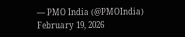— PMO India (@PMOIndia) February 19, 2026